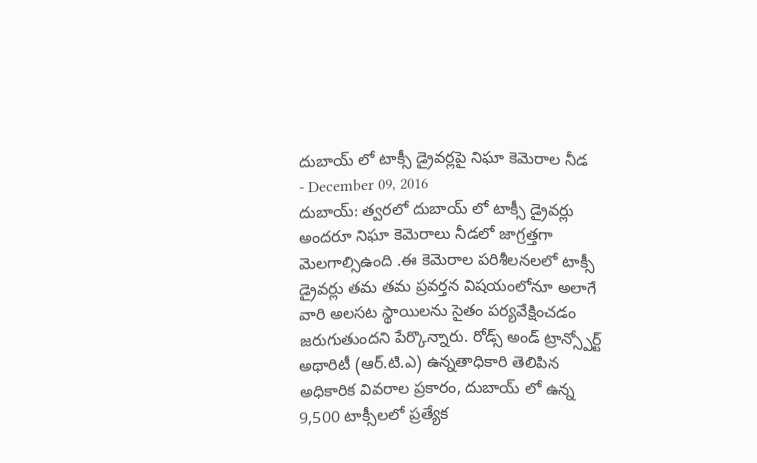దుబాయ్ లో టాక్సీ డ్రైవర్లపై నిఘా కెమెరాల నీడ
- December 09, 2016
దుబాయ్: త్వరలో దుబాయ్ లో టాక్సీ డ్రైవర్లు అందరూ నిఘా కెమెరాలు నీడలో జాగ్రత్తగా మెలగాల్సిఉంది .ఈ కెమెరాల పరిశీలనలలో టాక్సీ డ్రైవర్లు తమ తమ ప్రవర్తన విషయంలోనూ అలాగే వారి అలసట స్థాయిలను సైతం పర్యవేక్షించడం జరుగుతుందని పేర్కొన్నారు. రోడ్స్ అండ్ ట్రాన్స్పోర్ట్ అథారిటీ (ఆర్.టి.ఎ) ఉన్నతాధికారి తెలిపిన అధికారిక వివరాల ప్రకారం, దుబాయ్ లో ఉన్న 9,500 టాక్సీలలో ప్రత్యేక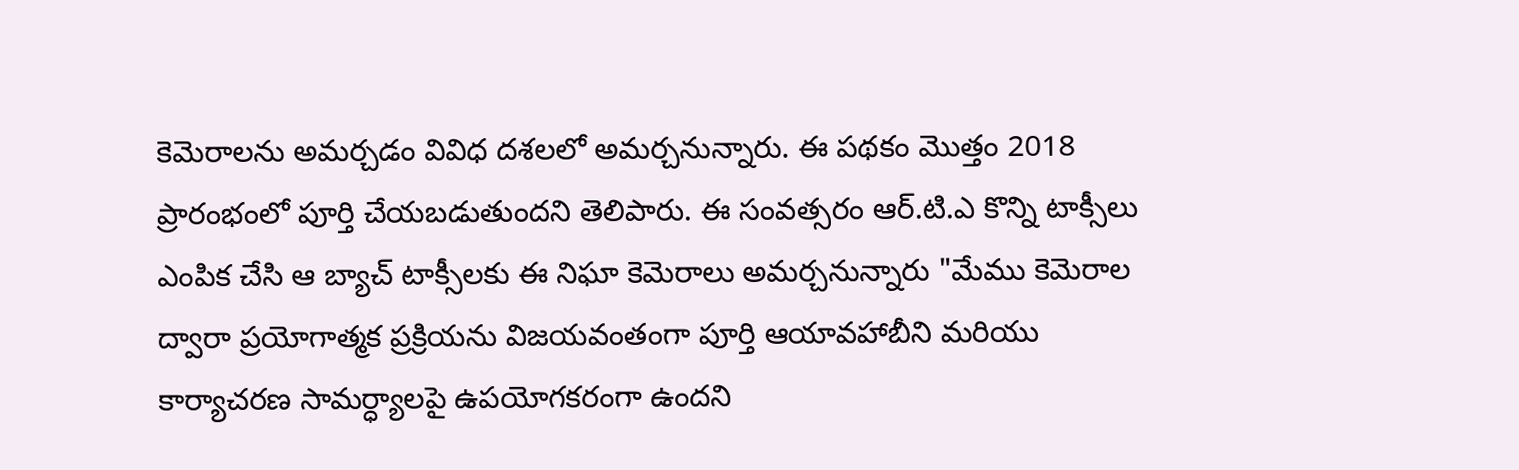కెమెరాలను అమర్చడం వివిధ దశలలో అమర్చనున్నారు. ఈ పథకం మొత్తం 2018 ప్రారంభంలో పూర్తి చేయబడుతుందని తెలిపారు. ఈ సంవత్సరం ఆర్.టి.ఎ కొన్ని టాక్సీలు ఎంపిక చేసి ఆ బ్యాచ్ టాక్సీలకు ఈ నిఘా కెమెరాలు అమర్చనున్నారు "మేము కెమెరాల ద్వారా ప్రయోగాత్మక ప్రక్రియను విజయవంతంగా పూర్తి ఆయావహాబీని మరియు కార్యాచరణ సామర్ధ్యాలపై ఉపయోగకరంగా ఉందని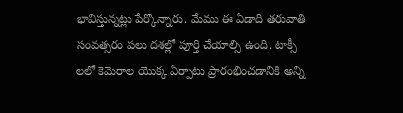భావిస్తున్నట్లు పేర్కొన్నారు. మేము ఈ ఏడాది తరువాతి సంవత్సరం పలు దశల్లో పూర్తి చేయాల్సి ఉంది. టాక్సీ లలో కెమెరాల యొక్క ఏర్పాటు ప్రారంభించడానికి అన్ని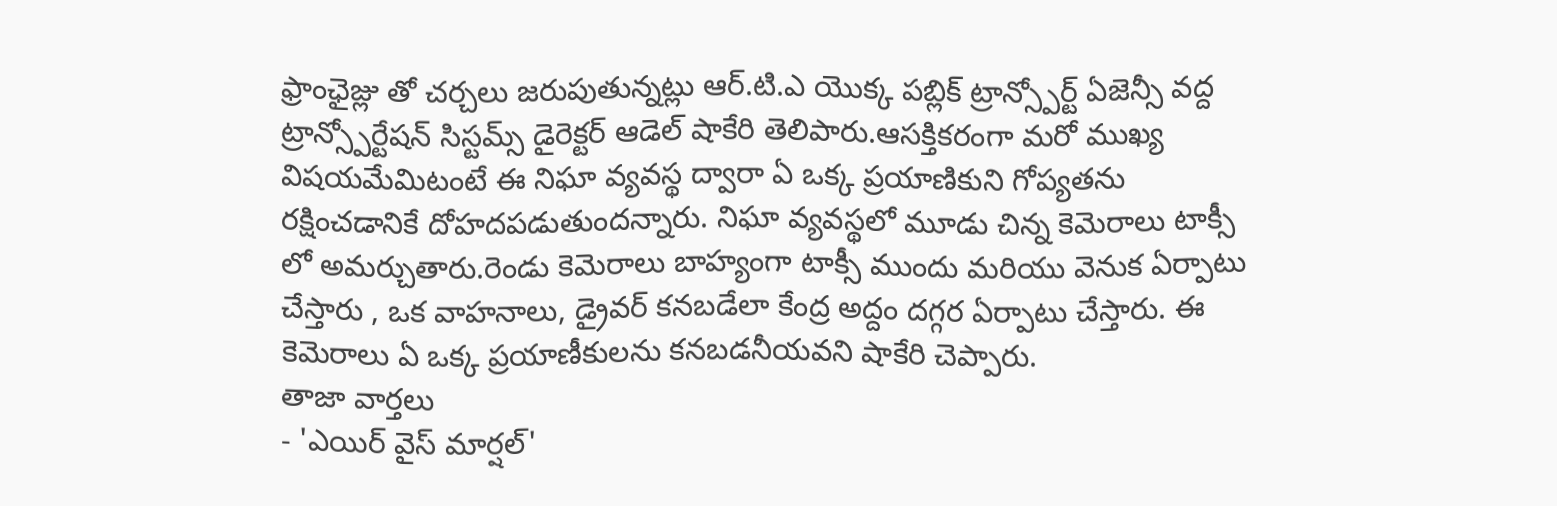ఫ్రాంఛైజ్లు తో చర్చలు జరుపుతున్నట్లు ఆర్.టి.ఎ యొక్క పబ్లిక్ ట్రాన్స్పోర్ట్ ఏజెన్సీ వద్ద ట్రాన్స్పోర్టేషన్ సిస్టమ్స్ డైరెక్టర్ ఆడెల్ షాకేరి తెలిపారు.ఆసక్తికరంగా మరో ముఖ్య విషయమేమిటంటే ఈ నిఘా వ్యవస్థ ద్వారా ఏ ఒక్క ప్రయాణికుని గోప్యతను రక్షించడానికే దోహదపడుతుందన్నారు. నిఘా వ్యవస్థలో మూడు చిన్న కెమెరాలు టాక్సీ లో అమర్చుతారు.రెండు కెమెరాలు బాహ్యంగా టాక్సీ ముందు మరియు వెనుక ఏర్పాటు చేస్తారు , ఒక వాహనాలు, డ్రైవర్ కనబడేలా కేంద్ర అద్దం దగ్గర ఏర్పాటు చేస్తారు. ఈ కెమెరాలు ఏ ఒక్క ప్రయాణీకులను కనబడనీయవని షాకేరి చెప్పారు.
తాజా వార్తలు
- 'ఎయిర్ వైస్ మార్షల్'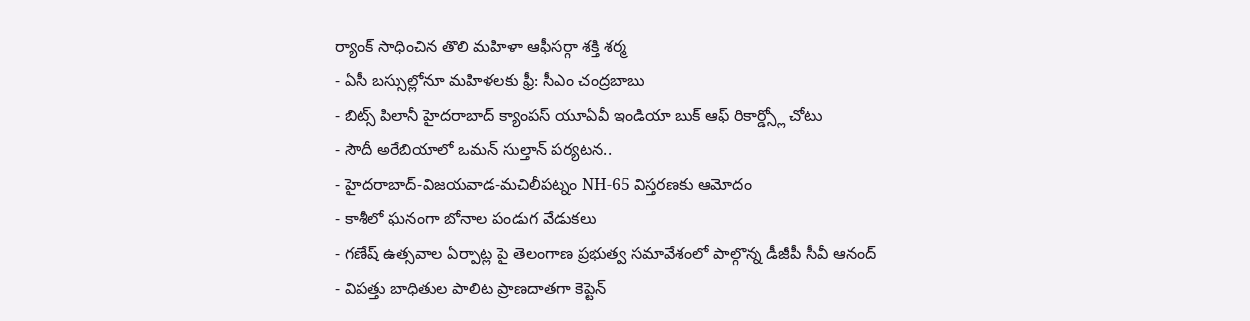ర్యాంక్ సాధించిన తొలి మహిళా ఆఫీసర్గా శక్తి శర్మ
- ఏసీ బస్సుల్లోనూ మహిళలకు ఫ్రీ: సీఎం చంద్రబాబు
- బిట్స్ పిలానీ హైదరాబాద్ క్యాంపస్ యూఏవీ ఇండియా బుక్ ఆఫ్ రికార్డ్స్లో చోటు
- సౌదీ అరేబియాలో ఒమన్ సుల్తాన్ పర్యటన..
- హైదరాబాద్-విజయవాడ-మచిలీపట్నం NH-65 విస్తరణకు ఆమోదం
- కాశీలో ఘనంగా బోనాల పండుగ వేడుకలు
- గణేష్ ఉత్సవాల ఏర్పాట్ల పై తెలంగాణ ప్రభుత్వ సమావేశంలో పాల్గొన్న డీజీపీ సీవీ ఆనంద్
- విపత్తు బాధితుల పాలిట ప్రాణదాతగా కెప్టెన్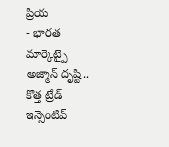ప్రియ
- భారత మార్కెట్పై అజ్మాన్ దృష్టి.. కొత్త ట్రేడ్ ఇన్సెంటివ్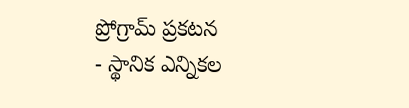ప్రోగ్రామ్ ప్రకటన
- స్థానిక ఎన్నికల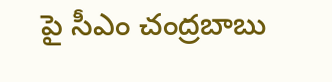పై సీఎం చంద్రబాబు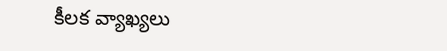కీలక వ్యాఖ్యలు